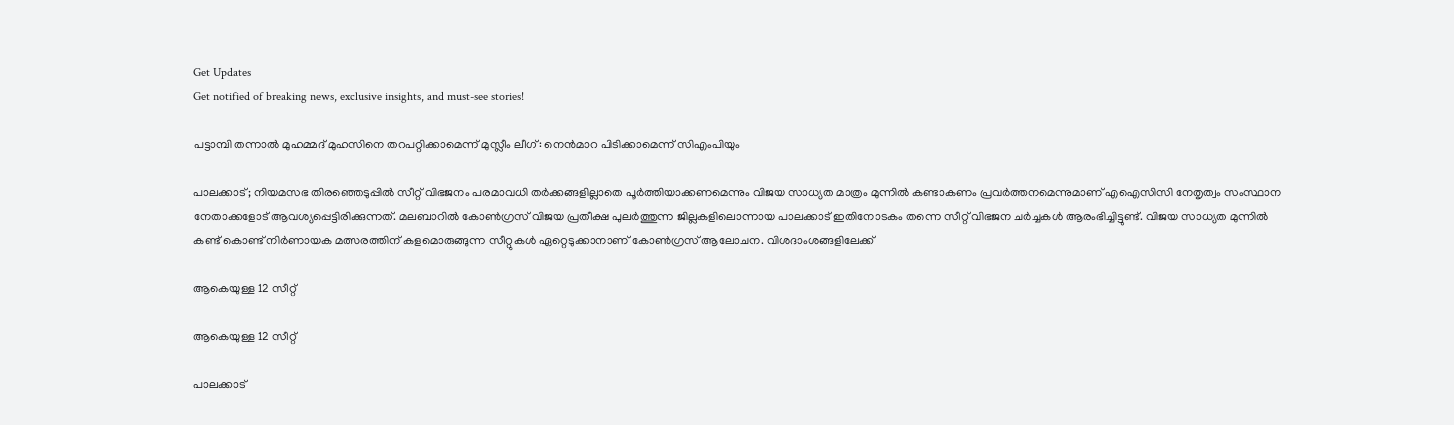Get Updates
Get notified of breaking news, exclusive insights, and must-see stories!

പട്ടാമ്പി തന്നാല്‍ മുഹമ്മദ് മുഹസിനെ തറപറ്റിക്കാമെന്ന് മുസ്ലീം ലീഗ്: നെന്‍മാറ പിടിക്കാമെന്ന് സിഎംപിയും

പാലക്കാട്; നിയമസഭ തിരഞ്ഞെടുപ്പിൽ സീറ്റ് വിഭജനം പരമാവധി തർക്കങ്ങളില്ലാതെ പൂർത്തിയാക്കണമെന്നും വിജയ സാധ്യത മാത്രം മുന്നിൽ കണ്ടാകണം പ്രവർത്തനമെന്നുമാണ് എഐസിസി നേതൃത്വം സംസ്ഥാന നേതാക്കളോട് ആവശ്യപ്പെട്ടിരിക്കുന്നത്. മലബാറിൽ കോൺഗ്രസ് വിജയ പ്രതീക്ഷ പുലർത്തുന്ന ജില്ലകളിലൊന്നായ പാലക്കാട് ഇതിനോടകം തന്നെ സീറ്റ് വിഭജന ചർച്ചകൾ ആരംഭിച്ചിട്ടുണ്ട്. വിജയ സാധ്യത മുന്നിൽ കണ്ട് കൊണ്ട് നിർണായക മത്സരത്തിന് കളമൊരുങ്ങുന്ന സീറ്റുകൾ ഏറ്റെടുക്കാനാണ് കോൺഗ്രസ് ആലോചന. വിശദാംശങ്ങളിലേക്ക്

ആകെയുള്ള 12 സീറ്റ്

ആകെയുള്ള 12 സീറ്റ്

പാലക്കാട്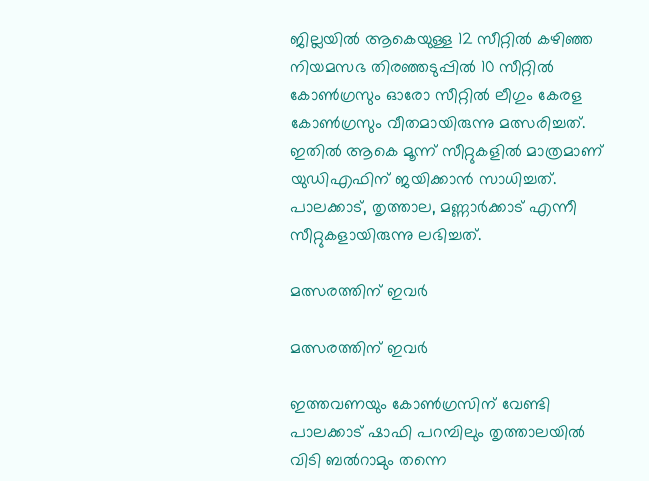ജില്ലയിൽ ആകെയുള്ള 12 സീറ്റിൽ കഴിഞ്ഞ നിയമസഭ തിരഞ്ഞടുപ്പിൽ 10 സീറ്റിൽ കോൺഗ്രസും ഓരോ സീറ്റിൽ ലീഗും കേരള കോൺഗ്രസും വീതമായിരുന്നു മത്സരിച്ചത്. ഇതിൽ ആകെ മൂന്ന് സീറ്റുകളിൽ മാത്രമാണ് യുഡിഎഫിന് ജയിക്കാൻ സാധിച്ചത്. പാലക്കാട്, തൃത്താല, മണ്ണാർക്കാട് എന്നീ സീറ്റുകളായിരുന്നു ലഭിച്ചത്.

മത്സരത്തിന് ഇവർ

മത്സരത്തിന് ഇവർ

ഇത്തവണയും കോൺഗ്രസിന് വേണ്ടി പാലക്കാട് ഷാഫി പറമ്പിലും തൃത്താലയിൽ വിടി ബൽറാമും തന്നെ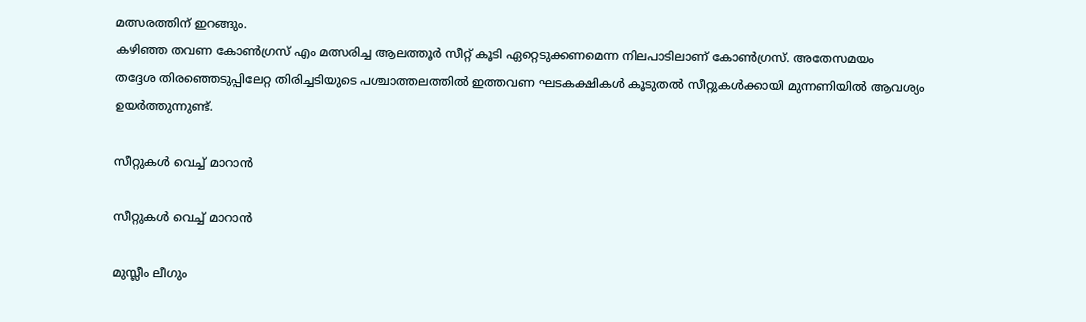മത്സരത്തിന് ഇറങ്ങും.
കഴിഞ്ഞ തവണ കോൺഗ്രസ് എം മത്സരിച്ച ആലത്തൂർ സീറ്റ് കൂടി ഏറ്റെടുക്കണമെന്ന നിലപാടിലാണ് കോൺഗ്രസ്. അതേസമയം
തദ്ദേശ തിരഞ്ഞെടുപ്പിലേറ്റ തിരിച്ചടിയുടെ പശ്ചാത്തലത്തിൽ ഇത്തവണ ഘടകക്ഷികൾ കൂടുതൽ സീറ്റുകൾക്കായി മുന്നണിയിൽ ആവശ്യം ഉയർത്തുന്നുണ്ട്.

സീറ്റുകൾ വെച്ച് മാറാൻ

സീറ്റുകൾ വെച്ച് മാറാൻ

മുസ്ലീം ലീഗും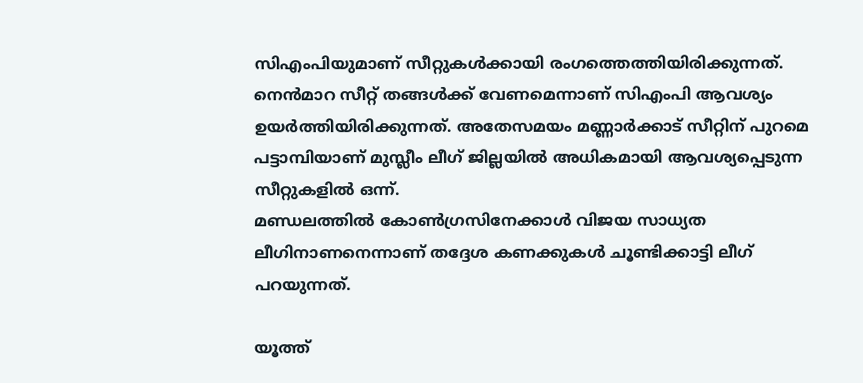സിഎംപിയുമാണ് സീറ്റുകൾക്കായി രംഗത്തെത്തിയിരിക്കുന്നത്. നെൻമാറ സീറ്റ് തങ്ങൾക്ക് വേണമെന്നാണ് സിഎംപി ആവശ്യം ഉയർത്തിയിരിക്കുന്നത്. അതേസമയം മണ്ണാർക്കാട് സീറ്റിന് പുറമെ പട്ടാമ്പിയാണ് മുസ്ലീം ലീഗ് ജില്ലയിൽ അധികമായി ആവശ്യപ്പെടുന്ന സീറ്റുകളിൽ ഒന്ന്.
മണ്ഡലത്തിൽ കോൺഗ്രസിനേക്കാൾ വിജയ സാധ്യത ലീഗിനാണനെന്നാണ് തദ്ദേശ കണക്കുകൾ ചൂണ്ടിക്കാട്ടി ലീഗ് പറയുന്നത്.

യൂത്ത്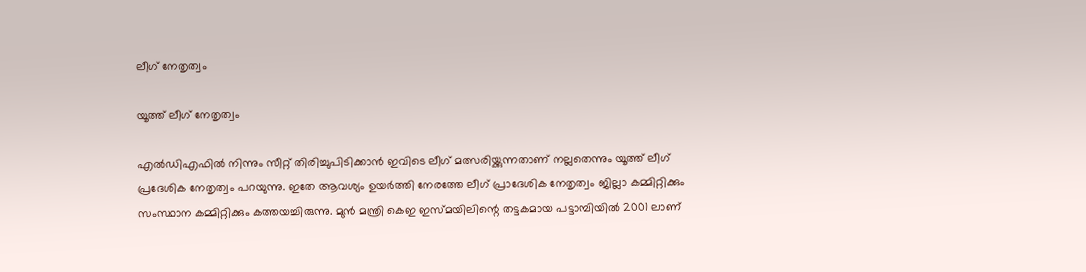ലീഗ് നേതൃത്വം

യൂത്ത് ലീഗ് നേതൃത്വം

എൽഡിഎഫിൽ നിന്നും സീറ്റ് തിരിച്ചുപിടിക്കാൻ ഇവിടെ ലീഗ് മത്സരിയ്ക്കുന്നതാണ് നല്ലതെന്നും യൂത്ത് ലീഗ് പ്രദേശിക നേതൃത്വം പറയുന്നു. ഇതേ ആവശ്യം ഉയർത്തി നേരത്തേ ലീഗ് പ്രാദേശിക നേതൃത്വം ജില്ലാ കമ്മിറ്റിക്കും സംസ്ഥാന കമ്മിറ്റിക്കും കത്തയച്ചിരുന്നു. മുൻ മന്ത്രി കെഇ ഇസ്മയിലിന്റെ തട്ടകമായ പട്ടാമ്പിയിൽ 2001 ലാണ്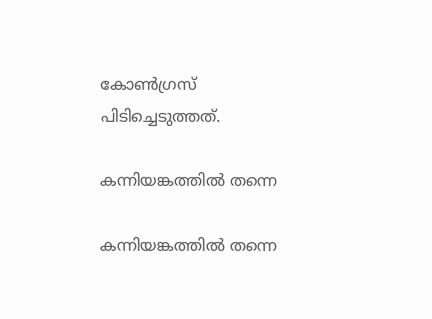കോൺഗ്രസ് പിടിച്ചെടുത്തത്.

കന്നിയങ്കത്തിൽ തന്നെ

കന്നിയങ്കത്തിൽ തന്നെ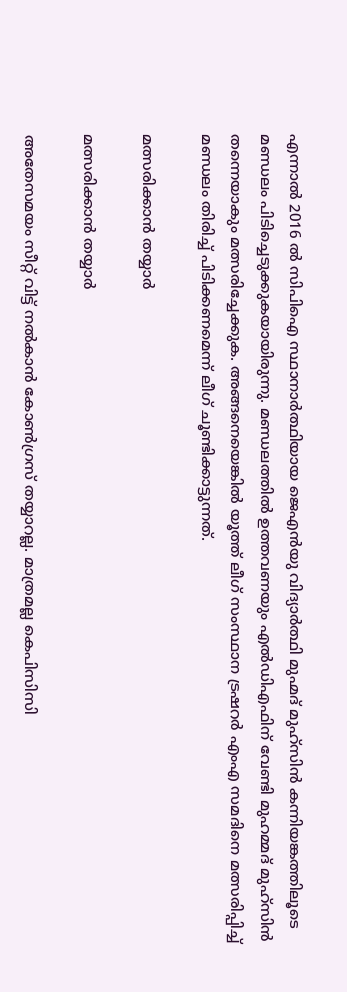എന്നാൽ 2016 ൽ സിപിഐ സ്ഥാനാർത്ഥിയായ ജെഎൻയു വിദ്യാർത്ഥി മുഹ്മദ് മുഹ്സിൻ കന്നിയങ്കത്തിലൂടെ മണ്ഡലം പിടിച്ചെടുക്കുകയായിരുന്നു. മണ്ഡലത്തിൽ ഉത്തവണയും എൽഡിഎഫിന് വേണ്ടി മുഹമ്മദ് മുഹ്സിൻ തന്നെയാകും മത്സരിച്ചേക്കുക. അങ്ങനെയെങ്കിൽ യൂത്ത് ലീഗ് സംസ്ഥാന ട്രഷറർ എംഎ സമദിനെ മത്സരിപ്പിച്ച് മണ്ഡലം തിരിച്ച് പിടിക്കണമെന്ന് ലീഗ് ചൂണ്ടിക്കാട്ടുന്നത്.

മത്സരിക്കാൻ തയ്യാർ

മത്സരിക്കാൻ തയ്യാർ

അതേസമയം സീറ്റ് വിട്ട് നൽകാൻ കോൺഗ്രസ് തയ്യാറല്ല. മാത്രമല്ല കെപിസിസി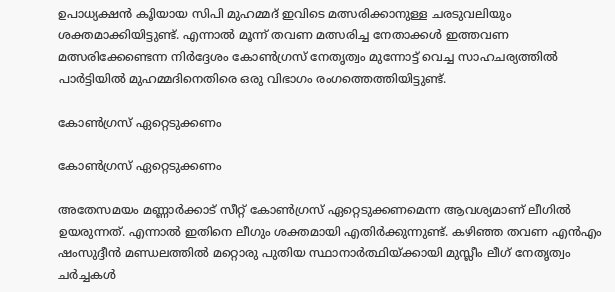ഉപാധ്യക്ഷൻ കൂിയായ സിപി മുഹമ്മദ് ഇവിടെ മത്സരിക്കാനുള്ള ചരടുവലിയും ശക്തമാക്കിയിട്ടുണ്ട്. എന്നാൽ മൂന്ന് തവണ മത്സരിച്ച നേതാക്കൾ ഇത്തവണ മത്സരിക്കേണ്ടെന്ന നിർദ്ദേശം കോൺഗ്രസ് നേതൃത്വം മുന്നോട്ട് വെച്ച സാഹചര്യത്തിൽ പാർട്ടിയിൽ മുഹമ്മദിനെതിരെ ഒരു വിഭാഗം രംഗത്തെത്തിയിട്ടുണ്ട്.

കോൺഗ്രസ് ഏറ്റെടുക്കണം

കോൺഗ്രസ് ഏറ്റെടുക്കണം

അതേസമയം മണ്ണാർക്കാട് സീറ്റ് കോൺഗ്രസ് ഏറ്റെടുക്കണമെന്ന ആവശ്യമാണ് ലീഗിൽ ഉയരുന്നത്. എന്നാൽ ഇതിനെ ലീഗും ശക്തമായി എതിർക്കുന്നുണ്ട്. കഴിഞ്ഞ തവണ എൻഎം ഷംസുദ്ദീൻ മണ്ഡലത്തിൽ മറ്റൊരു പുതിയ സ്ഥാനാർത്ഥിയ്ക്കായി മുസ്ലീം ലീഗ് നേതൃത്വം ചർച്ചകള്‍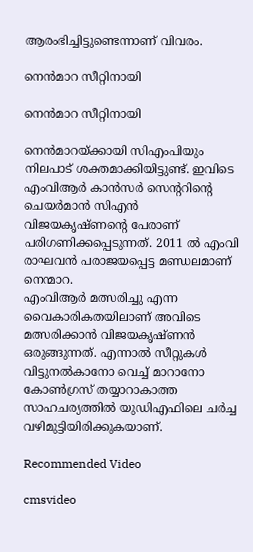ആരംഭിച്ചിട്ടുണ്ടെന്നാണ് വിവരം.

നെൻമാറ സീറ്റിനായി

നെൻമാറ സീറ്റിനായി

നെൻമാറയ്ക്കായി സിഎംപിയും നിലപാട് ശക്തമാക്കിയിട്ടുണ്ട്. ഇവിടെ എംവിആര്‍ കാന്‍സര്‍ സെന്ററിന്റെ ചെയര്‍മാന്‍ സിഎന്‍ വിജയകൃഷ്ണന്റെ പേരാണ് പരിഗണിക്കപ്പെടുന്നത്. 2011 ല്‍ എംവി രാഘവന്‍ പരാജയപ്പെട്ട മണ്ഡലമാണ് നെന്മാറ.
എംവിആര്‍ മത്സരിച്ചു എന്ന വൈകാരികതയിലാണ് അവിടെ മത്സരിക്കാന്‍ വിജയകൃഷ്ണൻ ഒരുങ്ങുന്നത്. എന്നാൽ സീറ്റുകൾ വിട്ടുനൽകാനോ വെച്ച് മാറാനോ കോൺഗ്രസ് തയ്യാറാകാത്ത സാഹചര്യത്തിൽ യുഡിഎഫിലെ ചർച്ച വഴിമുട്ടിയിരിക്കുകയാണ്.

Recommended Video

cmsvideo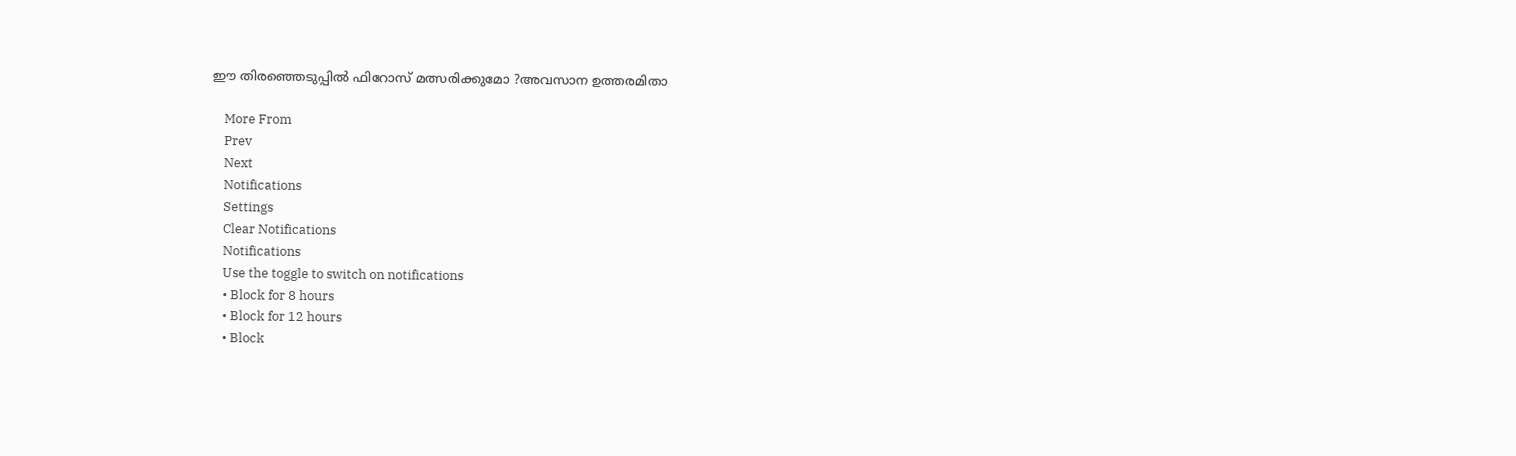ഈ തിരഞ്ഞെടുപ്പിൽ ഫിറോസ് മത്സരിക്കുമോ ?അവസാന ഉത്തരമിതാ

    More From
    Prev
    Next
    Notifications
    Settings
    Clear Notifications
    Notifications
    Use the toggle to switch on notifications
    • Block for 8 hours
    • Block for 12 hours
    • Block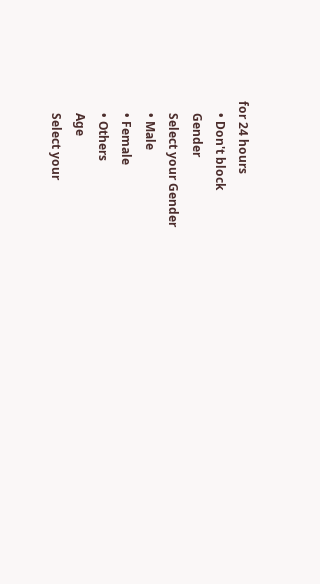for 24 hours
    • Don't block
    Gender
    Select your Gender
    • Male
    • Female
    • Others
    Age
    Select your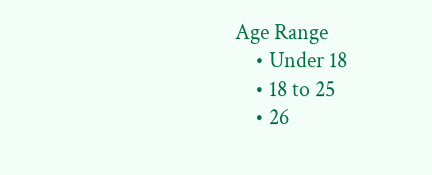Age Range
    • Under 18
    • 18 to 25
    • 26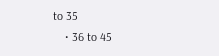to 35
    • 36 to 45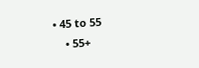• 45 to 55
    • 55+